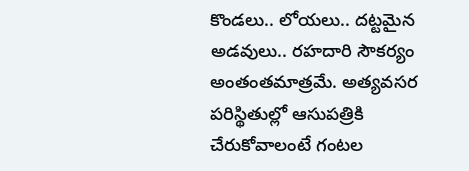కొండలు.. లోయలు.. దట్టమైన అడవులు.. రహదారి సౌకర్యం అంతంతమాత్రమే. అత్యవసర పరిస్థితుల్లో ఆసుపత్రికి చేరుకోవాలంటే గంటల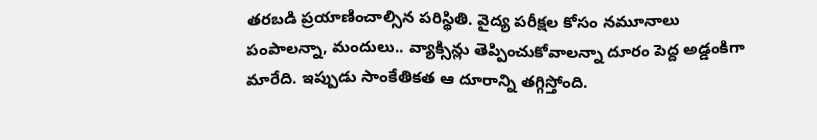తరబడి ప్రయాణించాల్సిన పరిస్థితి. వైద్య పరీక్షల కోసం నమూనాలు పంపాలన్నా, మందులు.. వ్యాక్సిన్లు తెప్పించుకోవాలన్నా దూరం పెద్ద అడ్డంకిగా మారేది. ఇప్పుడు సాంకేతికత ఆ దూరాన్ని తగ్గిస్తోంది.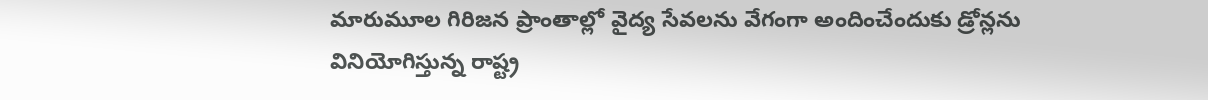మారుమూల గిరిజన ప్రాంతాల్లో వైద్య సేవలను వేగంగా అందించేందుకు డ్రోన్లను వినియోగిస్తున్న రాష్ట్ర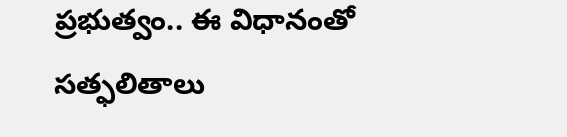ప్రభుత్వం.. ఈ విధానంతో సత్ఫలితాలు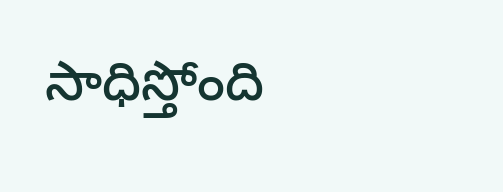సాధిస్తోంది